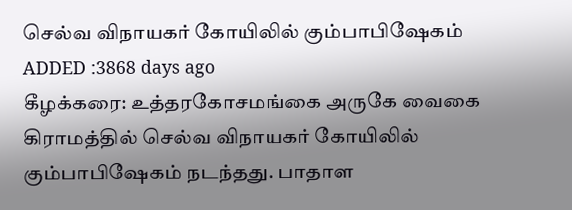செல்வ விநாயகர் கோயிலில் கும்பாபிஷேகம்
ADDED :3868 days ago
கீழக்கரை: உத்தரகோசமங்கை அருகே வைகை கிராமத்தில் செல்வ விநாயகர் கோயிலில் கும்பாபிஷேகம் நடந்தது. பாதாள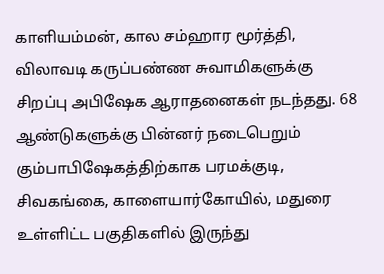காளியம்மன், கால சம்ஹார மூர்த்தி, விலாவடி கருப்பண்ண சுவாமிகளுக்கு சிறப்பு அபிஷேக ஆராதனைகள் நடந்தது. 68 ஆண்டுகளுக்கு பின்னர் நடைபெறும் கும்பாபிஷேகத்திற்காக பரமக்குடி, சிவகங்கை, காளையார்கோயில், மதுரை உள்ளிட்ட பகுதிகளில் இருந்து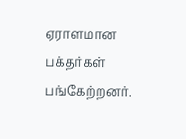ஏராளமான பக்தர்கள் பங்கேற்றனர்.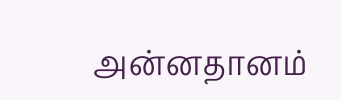அன்னதானம்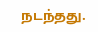நடந்தது.